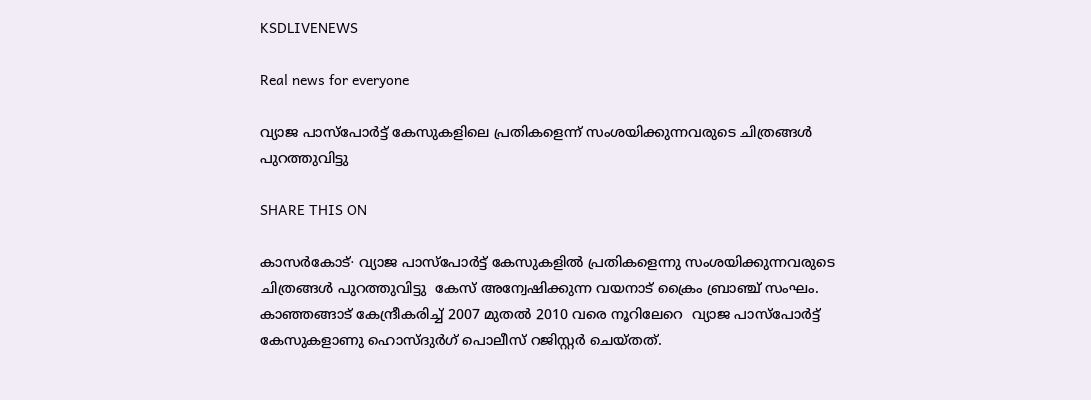KSDLIVENEWS

Real news for everyone

വ്യാജ പാസ്പോർട്ട് കേസുകളിലെ പ്രതികളെന്ന് സംശയിക്കുന്നവരുടെ ചിത്രങ്ങൾ പുറത്തുവിട്ടു

SHARE THIS ON

കാസർകോട്∙ വ്യാജ പാസ്പോർട്ട് കേസുകളിൽ പ്രതികളെന്നു സംശയിക്കുന്നവരുടെ ചിത്രങ്ങൾ പുറത്തുവിട്ടു  കേസ് അന്വേഷിക്കുന്ന വയനാട് ക്രൈം ബ്രാഞ്ച് സംഘം.  കാഞ്ഞങ്ങാട് കേന്ദ്രീകരിച്ച് 2007 മുതൽ 2010 വരെ നൂറിലേറെ  വ്യാജ പാസ്പോർട്ട് കേസുകളാണു ഹൊസ്ദുർഗ് പൊലീസ് റജിസ്റ്റർ ചെയ്തത്.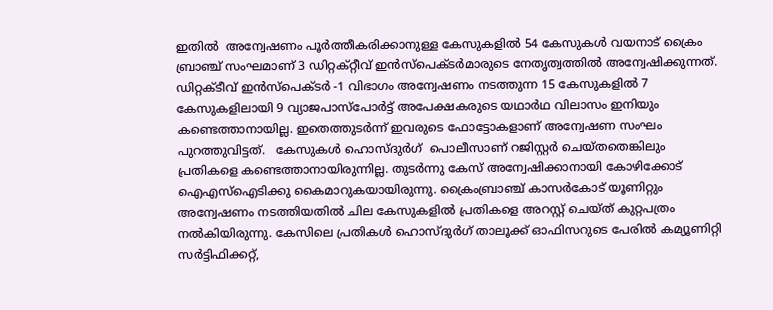ഇതിൽ  അന്വേഷണം പൂർത്തീകരിക്കാനുള്ള കേസുകളിൽ 54 കേസുകൾ വയനാട് ക്രൈം ബ്രാഞ്ച് സംഘമാണ് 3 ഡിറ്റക്റ്റീവ് ഇൻസ്പെക്ടർമാരുടെ നേതൃത്വത്തിൽ അന്വേഷിക്കുന്നത്. ഡിറ്റക്ടീവ് ഇൻസ്പെക്ടർ -1 വിഭാഗം അന്വേഷണം നടത്തുന്ന 15 കേസുകളിൽ 7 കേസുകളിലായി 9 വ്യാജപാസ്പോർട്ട് അപേക്ഷകരുടെ യഥാർഥ വിലാസം ഇനിയും  കണ്ടെത്താനായില്ല. ഇതെത്തുടർന്ന് ഇവരുടെ ഫോട്ടോകളാണ് അന്വേഷണ സംഘം പുറത്തുവിട്ടത്.   കേസുകൾ ഹൊസ്ദുർഗ്  പൊലീസാണ് റജിസ്റ്റർ ചെയ്തതെങ്കിലും പ്രതികളെ കണ്ടെത്താനായിരുന്നില്ല. തുടർന്നു കേസ് അന്വേഷിക്കാനായി കോഴിക്കോട് ഐഎസ്ഐടിക്കു കൈമാറുകയായിരുന്നു. ക്രൈംബ്രാഞ്ച് കാസർകോട് യൂണിറ്റും അന്വേഷണം നടത്തിയതിൽ ചില കേസുകളിൽ പ്രതികളെ അറസ്റ്റ് ചെയ്ത് കുറ്റപത്രം നൽകിയിരുന്നു. കേസിലെ പ്രതികൾ ഹൊസ്ദുർഗ് താലൂക്ക് ഓഫിസറുടെ പേരിൽ കമ്യൂണിറ്റി സർട്ടിഫിക്കറ്റ്,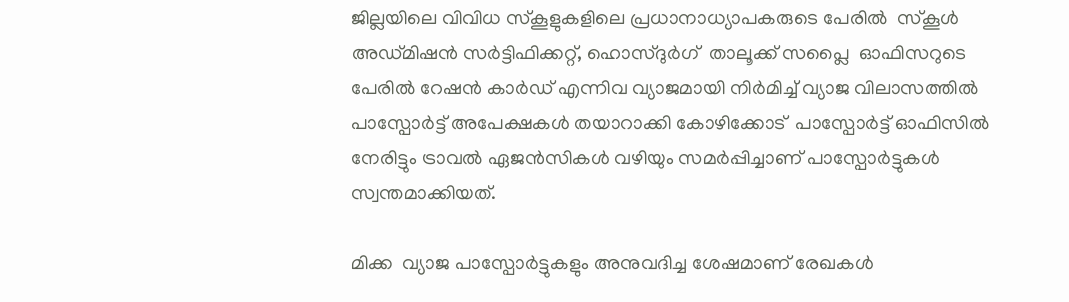ജില്ലയിലെ വിവിധ സ്കൂളുകളിലെ പ്രധാനാധ്യാപകരുടെ പേരിൽ  സ്കൂൾ അഡ്മിഷൻ സർട്ടിഫിക്കറ്റ്, ഹൊസ്ദുർഗ്  താലൂക്ക് സപ്ലൈ  ഓഫിസറുടെ പേരിൽ റേഷൻ കാർഡ് എന്നിവ വ്യാജമായി നിർമിച്ച് വ്യാജ വിലാസത്തിൽ പാസ്പോർട്ട് അപേക്ഷകൾ തയാറാക്കി കോഴിക്കോട്  പാസ്പോർട്ട് ഓഫിസിൽ നേരിട്ടും ട്രാവൽ ഏജൻസികൾ വഴിയും സമർപ്പിച്ചാണ് പാസ്പോർട്ടുകൾ സ്വന്തമാക്കിയത്.

മിക്ക  വ്യാജ പാസ്പോർട്ടുകളും അനുവദിച്ച ശേഷമാണ് രേഖകൾ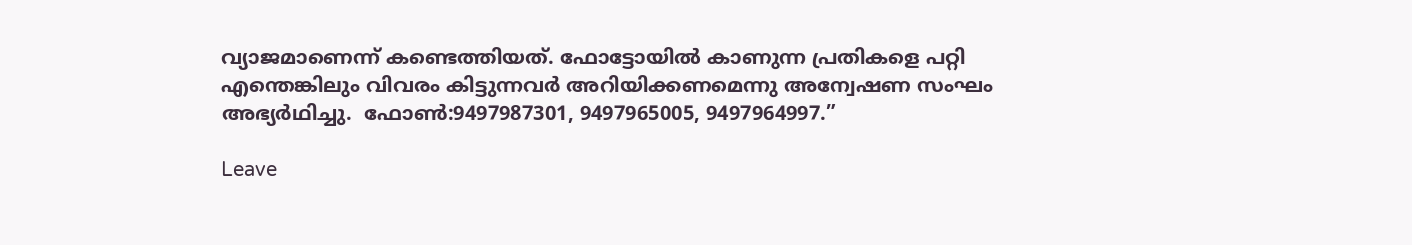വ്യാജമാണെന്ന് കണ്ടെത്തിയത്. ഫോട്ടോയിൽ കാണുന്ന പ്രതികളെ പറ്റി എന്തെങ്കിലും വിവരം കിട്ടുന്നവർ അറിയിക്കണമെന്നു അന്വേഷണ സംഘം അഭ്യർഥിച്ചു.  ഫോൺ:9497987301, 9497965005, 9497964997.”

Leave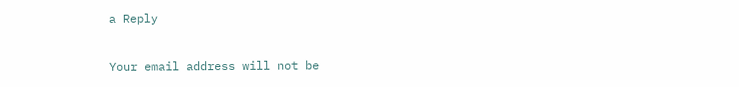a Reply

Your email address will not be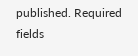published. Required fields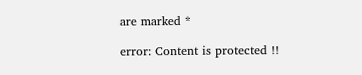are marked *

error: Content is protected !!